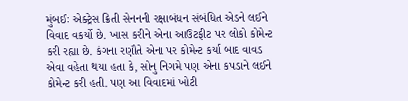મુંબઈઃ એક્ટ્રેસ ક્રિતી સેનનની રક્ષાબંધન સંબંધિત એડને લઈને વિવાદ વકર્યો છે. ખાસ કરીને એના આઉટફીટ પર લોકો કોમેન્ટ કરી રહ્યા છે. કંગના રણૌતે એના પર કોમેન્ટ કર્યા બાદ વાવડ એવા વહેતા થયા હતા કે, સોનુ નિગમે પણ એના કપડાને લઈને કોમેન્ટ કરી હતી. પણ આ વિવાદમાં ખોટી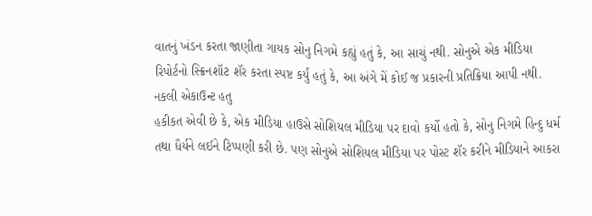વાતનું ખંડન કરતા જાણીતા ગાયક સોનુ નિગમે કહ્યું હતું કે, આ સાચું નથી. સોનુએ એક મીડિયા રિપોર્ટનો સ્ક્રિનશૉટ શૅર કરતા સ્પષ્ટ કર્યું હતું કે, આ અંગે મેં કોઈ જ પ્રકારની પ્રતિક્રિયા આપી નથી.
નકલી એકાઉન્ટ હતુ
હકીકત એવી છે કે, એક મીડિયા હાઉસે સોશિયલ મીડિયા પર દાવો કર્યો હતો કે, સોનુ નિગમે હિન્દુ ધર્મ તથા ધૈર્યને લઈને ટિપ્પણી કરી છે. પણ સોનુએ સોશિયલ મીડિયા પર પોસ્ટ શૅર કરીને મીડિયાને આકરા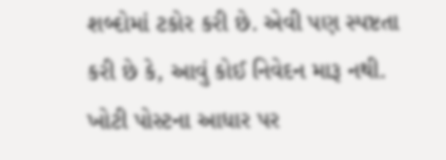શબ્દોમાં ટકોર કરી છે. એવી પણ સ્પષ્ટતા કરી છે કે, આવું કોઈ નિવેદન મારૂ નથી. ખોટી પોસ્ટના આધાર પર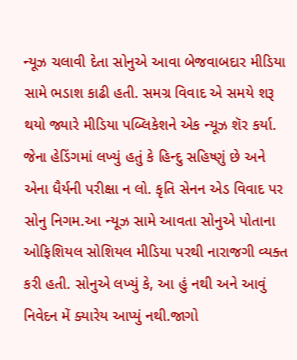ન્યૂઝ ચલાવી દેતા સોનુએ આવા બેજવાબદાર મીડિયા સામે ભડાશ કાઢી હતી. સમગ્ર વિવાદ એ સમયે શરૂ થયો જ્યારે મીડિયા પબ્લિકેશને એક ન્યૂઝ શૅર કર્યા. જેના હેડિંગમાં લખ્યું હતું કે હિન્દુ સહિષ્ણું છે અને એના ધૈર્યની પરીક્ષા ન લો. કૃતિ સેનન એડ વિવાદ પર સોનુ નિગમ.આ ન્યૂઝ સામે આવતા સોનુએ પોતાના ઓફિશિયલ સોશિયલ મીડિયા પરથી નારાજગી વ્યક્ત કરી હતી. સોનુએ લખ્યું કે, આ હું નથી અને આવું નિવેદન મેં ક્યારેય આપ્યું નથી.જાગો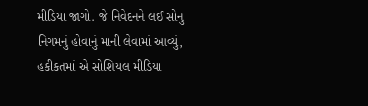મીડિયા જાગો. જે નિવેદનને લઈ સોનુ નિગમનું હોવાનું માની લેવામાં આવ્યું, હકીકતમાં એ સોશિયલ મીડિયા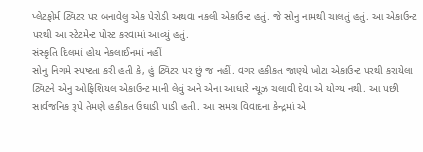પ્લેટફોર્મ ટ્વિટર પર બનાવેલુ એક પેરોડી અથવા નકલી એકાઉન્ટ હતું. જે સોનુ નામથી ચાલતું હતું. આ એકાઉન્ટ પરથી આ સ્ટેટમેન્ટ પોસ્ટ કરવામાં આવ્યું હતું.
સંસ્કૃતિ દિલમાં હોય નેકલાઈનમાં નહીં
સોનુ નિગમે સ્પષ્ટતા કરી હતી કે, હું ટ્વિટર પર છું જ નહીં. વગર હકીકત જાણ્યે ખોટા એકાઉન્ટ પરથી કરાયેલા ટ્વિટને એનુ ઓફિશિયલ એકાઉન્ટ માની લેવું અને એના આધારે ન્યૂઝ ચલાવી દેવા એ યોગ્ય નથી. આ પછી સાર્વજનિક રૂપે તેમણે હકીકત ઉઘાડી પાડી હતી. આ સમગ્ર વિવાદના કેન્દ્રમાં એ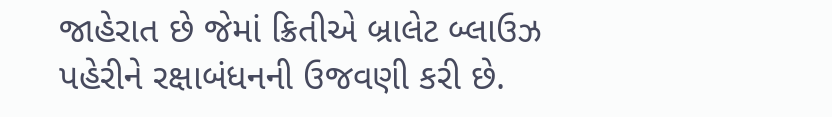જાહેરાત છે જેમાં ક્રિતીએ બ્રાલેટ બ્લાઉઝ પહેરીને રક્ષાબંધનની ઉજવણી કરી છે.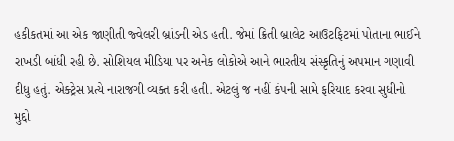હકીકતમાં આ એક જાણીતી જ્વેલરી બ્રાંડની એડ હતી. જેમાં ક્રિતી બ્રાલેટ આઉટફિટમાં પોતાના ભાઈને રાખડી બાંધી રહી છે. સોશિયલ મીડિયા પર અનેક લોકોએ આને ભારતીય સંસ્કૃતિનું અપમાન ગણાવી દીધુ હતું. એક્ટ્રેસ પ્રત્યે નારાજગી વ્યક્ત કરી હતી. એટલું જ નહીં કંપની સામે ફરિયાદ કરવા સુધીનો મુદ્દો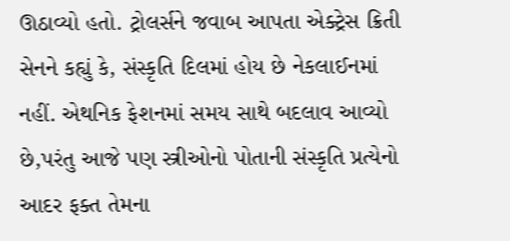ઊઠાવ્યો હતો. ટ્રોલર્સને જવાબ આપતા એક્ટ્રેસ ક્રિતી સેનને કહ્યું કે, સંસ્કૃતિ દિલમાં હોય છે નેકલાઈનમાં નહીં. એથનિક ફેશનમાં સમય સાથે બદલાવ આવ્યો છે,પરંતુ આજે પણ સ્ત્રીઓનો પોતાની સંસ્કૃતિ પ્રત્યેનો આદર ફક્ત તેમના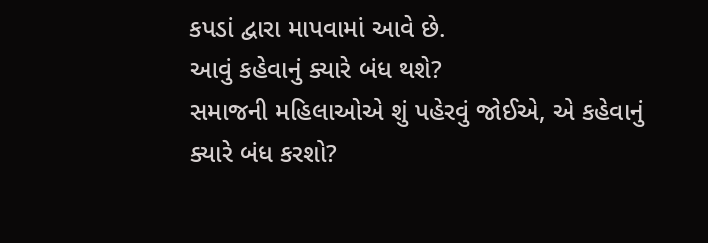કપડાં દ્વારા માપવામાં આવે છે.
આવું કહેવાનું ક્યારે બંધ થશે?
સમાજની મહિલાઓએ શું પહેરવું જોઈએ, એ કહેવાનું ક્યારે બંધ કરશો?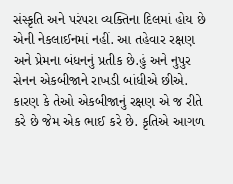સંસ્કૃતિ અને પરંપરા વ્યક્તિના દિલમાં હોય છે એની નેકલાઈનમાં નહીં. આ તહેવાર રક્ષણ અને પ્રેમના બંધનનું પ્રતીક છે.હું અને નુપુર સેનન એકબીજાને રાખડી બાંધીએ છીએ. કારણ કે તેઓ એકબીજાનું રક્ષણ એ જ રીતે કરે છે જેમ એક ભાઈ કરે છે. કૃતિએ આગળ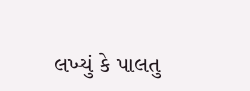લખ્યું કે પાલતુ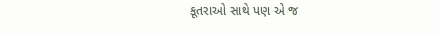કૂતરાઓ સાથે પણ એ જ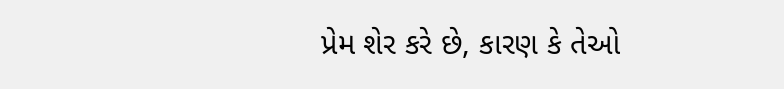પ્રેમ શેર કરે છે, કારણ કે તેઓ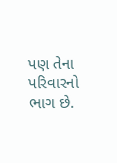પણ તેના પરિવારનો ભાગ છે.